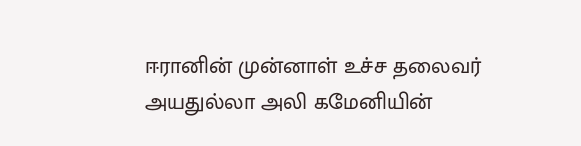ஈரானின் முன்னாள் உச்ச தலைவர் அயதுல்லா அலி கமேனியின்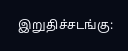இறுதிச்சடங்கு: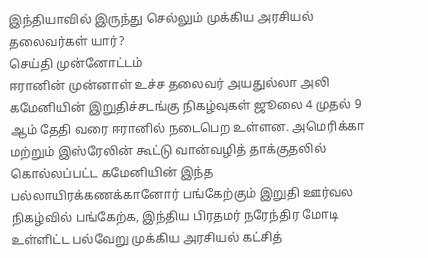இந்தியாவில் இருந்து செல்லும் முக்கிய அரசியல் தலைவர்கள் யார்?
செய்தி முன்னோட்டம்
ஈரானின் முன்னாள் உச்ச தலைவர் அயதுல்லா அலி கமேனியின் இறுதிச்சடங்கு நிகழ்வுகள் ஜூலை 4 முதல் 9 ஆம் தேதி வரை ஈரானில் நடைபெற உள்ளன. அமெரிக்கா மற்றும் இஸ்ரேலின் கூட்டு வான்வழித் தாக்குதலில் கொல்லப்பட்ட கமேனியின் இந்த பல்லாயிரக்கணக்கானோர் பங்கேற்கும் இறுதி ஊர்வல நிகழ்வில் பங்கேற்க, இந்திய பிரதமர் நரேந்திர மோடி உள்ளிட்ட பல்வேறு முக்கிய அரசியல் கட்சித்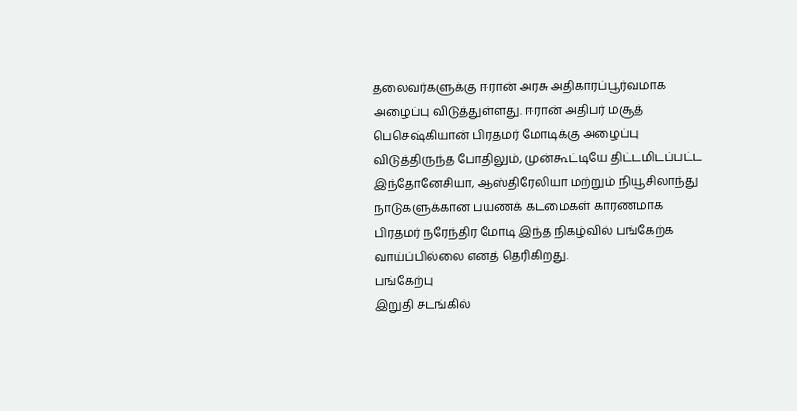தலைவர்களுக்கு ஈரான் அரசு அதிகாரப்பூர்வமாக அழைப்பு விடுத்துள்ளது. ஈரான் அதிபர் மசூத் பெசெஷ்கியான் பிரதமர் மோடிக்கு அழைப்பு விடுத்திருந்த போதிலும், முன்கூட்டியே திட்டமிடப்பட்ட இந்தோனேசியா, ஆஸ்திரேலியா மற்றும் நியூசிலாந்து நாடுகளுக்கான பயணக் கடமைகள் காரணமாக பிரதமர் நரேந்திர மோடி இந்த நிகழ்வில் பங்கேற்க வாய்ப்பில்லை எனத் தெரிகிறது.
பங்கேற்பு
இறுதி சடங்கில்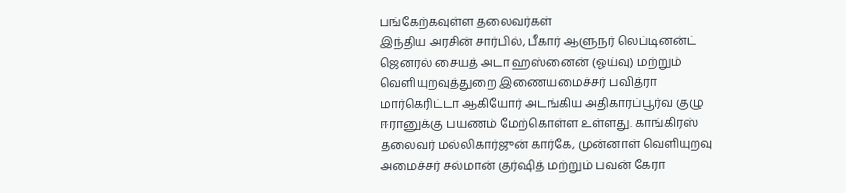பங்கேற்கவுள்ள தலைவர்கள்
இந்திய அரசின் சார்பில், பீகார் ஆளுநர் லெப்டினன்ட் ஜெனரல் சையத் அடா ஹஸ்னைன் (ஓய்வு) மற்றும் வெளியுறவுத்துறை இணையமைச்சர் பவித்ரா மார்கெரிட்டா ஆகியோர் அடங்கிய அதிகாரப்பூர்வ குழு ஈரானுக்கு பயணம் மேற்கொள்ள உள்ளது. காங்கிரஸ் தலைவர் மல்லிகார்ஜுன் கார்கே, முன்னாள் வெளியுறவு அமைச்சர் சல்மான் குர்ஷித் மற்றும் பவன் கேரா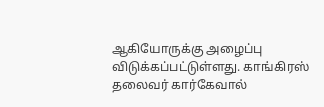ஆகியோருக்கு அழைப்பு விடுக்கப்பட்டுள்ளது. காங்கிரஸ் தலைவர் கார்கேவால்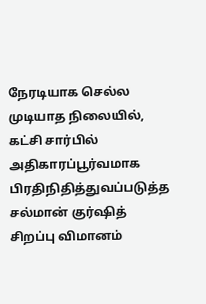நேரடியாக செல்ல முடியாத நிலையில், கட்சி சார்பில் அதிகாரப்பூர்வமாக பிரதிநிதித்துவப்படுத்த சல்மான் குர்ஷித் சிறப்பு விமானம்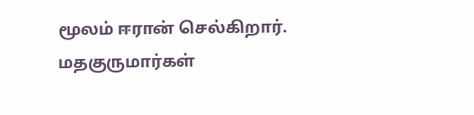மூலம் ஈரான் செல்கிறார்.
மதகுருமார்கள்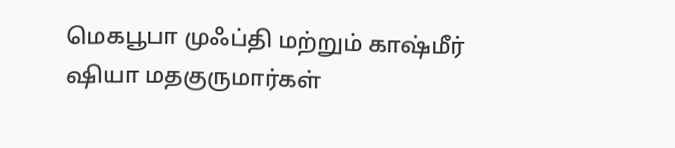மெகபூபா முஃப்தி மற்றும் காஷ்மீர் ஷியா மதகுருமார்கள்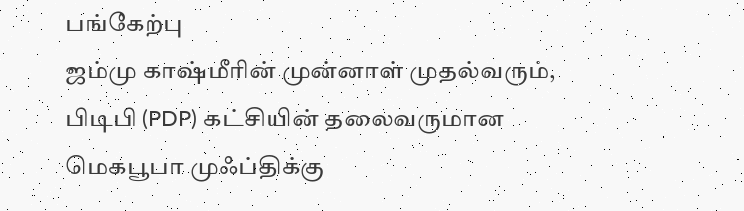பங்கேற்பு
ஜம்மு காஷ்மீரின் முன்னாள் முதல்வரும், பிடிபி (PDP) கட்சியின் தலைவருமான மெகபூபா முஃப்திக்கு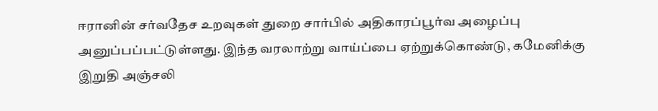ஈரானின் சர்வதேச உறவுகள் துறை சார்பில் அதிகாரப்பூர்வ அழைப்பு அனுப்பப்பட்டுள்ளது. இந்த வரலாற்று வாய்ப்பை ஏற்றுக்கொண்டு, கமேனிக்கு இறுதி அஞ்சலி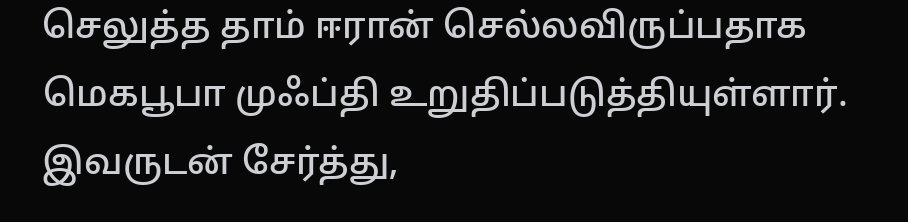செலுத்த தாம் ஈரான் செல்லவிருப்பதாக மெகபூபா முஃப்தி உறுதிப்படுத்தியுள்ளார். இவருடன் சேர்த்து,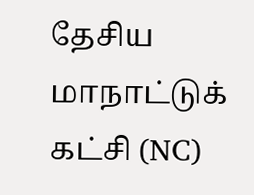தேசிய மாநாட்டுக் கட்சி (NC)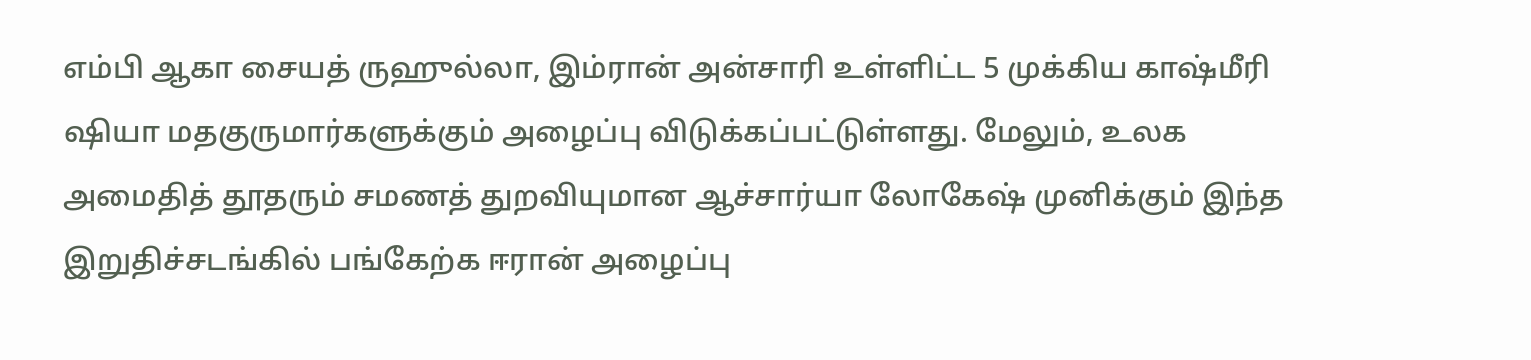எம்பி ஆகா சையத் ருஹுல்லா, இம்ரான் அன்சாரி உள்ளிட்ட 5 முக்கிய காஷ்மீரி ஷியா மதகுருமார்களுக்கும் அழைப்பு விடுக்கப்பட்டுள்ளது. மேலும், உலக அமைதித் தூதரும் சமணத் துறவியுமான ஆச்சார்யா லோகேஷ் முனிக்கும் இந்த இறுதிச்சடங்கில் பங்கேற்க ஈரான் அழைப்பு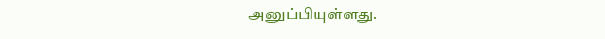அனுப்பியுள்ளது.